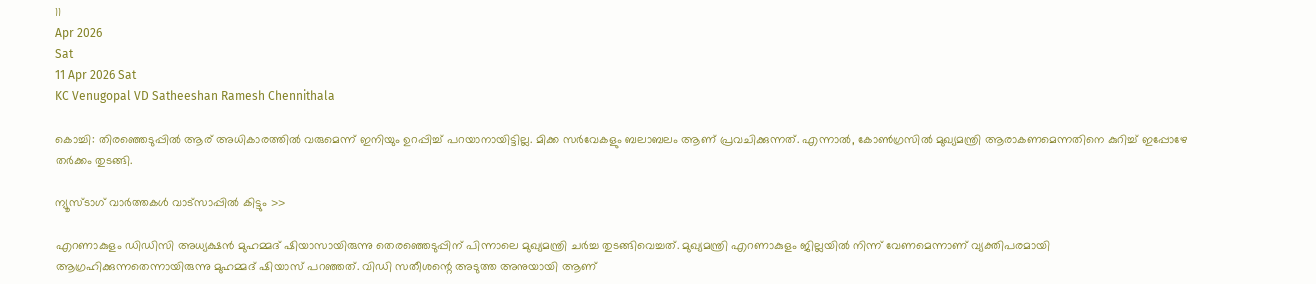11
Apr 2026
Sat
11 Apr 2026 Sat
KC Venugopal VD Satheeshan Ramesh Chennithala

കൊച്ചി: തിരഞ്ഞെടുപ്പില്‍ ആര് അധികാരത്തില്‍ വരുമെന്ന് ഇനിയും ഉറപ്പിച്ച് പറയാനായിട്ടില്ല. മിക്ക സര്‍വേകളും ബലാബലം ആണ് പ്രവചിക്കുന്നത്. എന്നാല്‍, കോണ്‍ഗ്രസില്‍ മുഖ്യമന്ത്രി ആരാകണമെന്നതിനെ കുറിച്ച് ഇപ്പോഴേ തര്‍ക്കം തുടങ്ങി.

ന്യൂസ്ടാഗ് വാര്‍ത്തകള്‍ വാട്‌സാപ്പില്‍ കിട്ടും >>

എറണാകുളം ഡിഡിസി അധ്യക്ഷന്‍ മുഹമ്മദ് ഷിയാസായിരുന്നു തെരഞ്ഞെടുപ്പിന് പിന്നാലെ മുഖ്യമന്ത്രി ചര്‍ച്ച തുടങ്ങിവെച്ചത്. മുഖ്യമന്ത്രി എറണാകുളം ജില്ലയില്‍ നിന്ന് വേണമെന്നാണ് വ്യക്തിപരമായി ആഗ്രഹിക്കുന്നതെന്നായിരുന്നു മുഹമ്മദ് ഷിയാസ് പറഞ്ഞത്. വിഡി സതീശന്റെ അടുത്ത അനുയായി ആണ്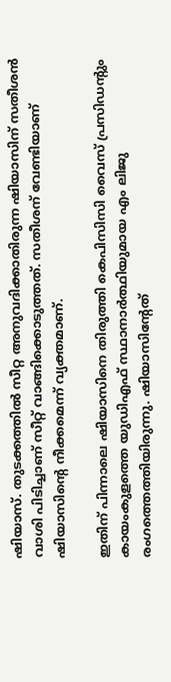ഷിയാസ്. തുടക്കത്തില്‍ സീറ്റ അനുവദിക്കാതിരുന്ന ഷിയാസിന് സതീശന്‍ വാശി പിടിച്ചാണ് സീറ്റ് വാങ്ങിക്കൊടുത്തത്. സതീശന് വേണ്ടിയാണ് ഷിയാസിന്റെ നീക്കമെന്ന് വ്യക്തമാണ്.

ഇതിന് പിന്നാലെ ഷിയാസിനെ തിരുത്തി കെപിസിസി വൈസ് പ്രസിഡന്റും കായംകുളത്തെ യുഡിഎഫ് സ്ഥാനാര്‍ത്ഥിയുമായ എം ലിജു രംഗത്തെത്തിയിരുന്നു. ഷിയാസിന്റേത്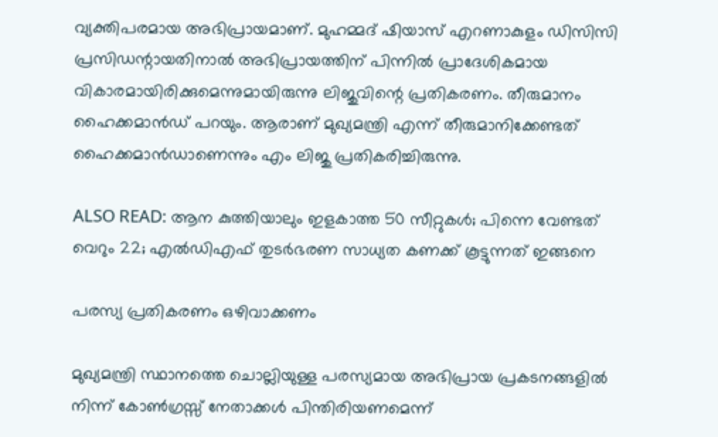വ്യക്തിപരമായ അഭിപ്രായമാണ്. മുഹമ്മദ് ഷിയാസ് എറണാകുളം ഡിസിസി പ്രസിഡന്റായതിനാല്‍ അഭിപ്രായത്തിന് പിന്നില്‍ പ്രാദേശികമായ വികാരമായിരിക്കുമെന്നുമായിരുന്നു ലിജുവിന്റെ പ്രതികരണം. തീരുമാനം ഹൈക്കമാന്‍ഡ് പറയും. ആരാണ് മുഖ്യമന്ത്രി എന്ന് തീരുമാനിക്കേണ്ടത് ഹൈക്കമാന്‍ഡാണെന്നും എം ലിജു പ്രതികരിച്ചിരുന്നു.

ALSO READ: ആന കുത്തിയാലും ഇളകാത്ത 50 സീറ്റുകള്‍; പിന്നെ വേണ്ടത് വെറും 22; എല്‍ഡിഎഫ് തുടര്‍ഭരണ സാധ്യത കണക്ക് കൂട്ടുന്നത് ഇങ്ങനെ

പരസ്യ പ്രതികരണം ഒഴിവാക്കണം

മുഖ്യമന്ത്രി സ്ഥാനത്തെ ചൊല്ലിയുള്ള പരസ്യമായ അഭിപ്രായ പ്രകടനങ്ങളില്‍ നിന്ന് കോണ്‍ഗ്രസ്സ് നേതാക്കള്‍ പിന്തിരിയണമെന്ന്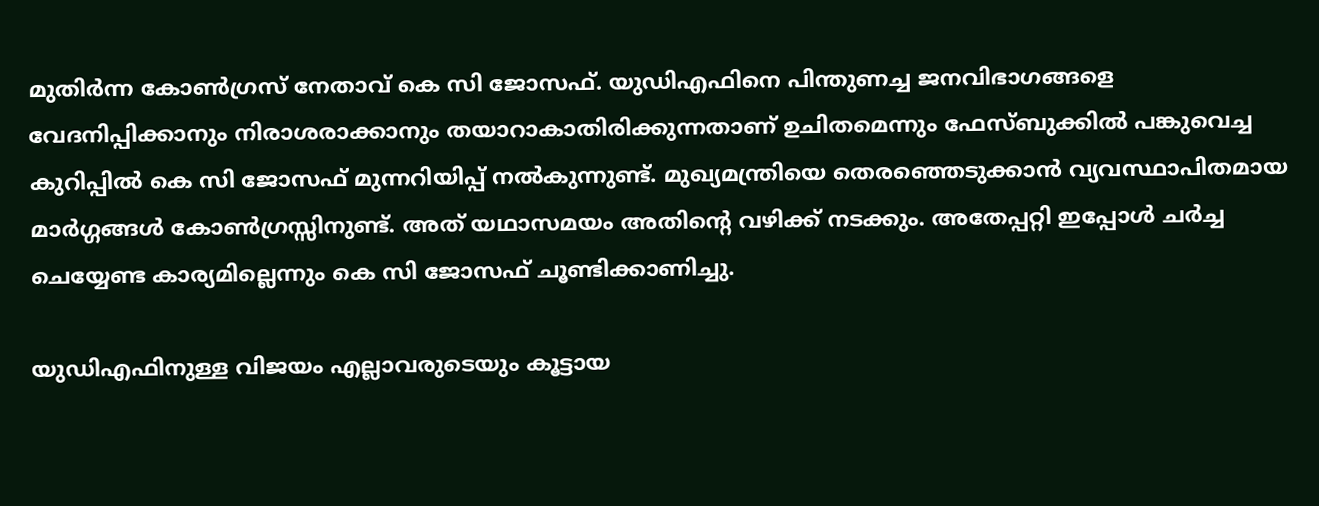മുതിര്‍ന്ന കോണ്‍ഗ്രസ് നേതാവ് കെ സി ജോസഫ്. യുഡിഎഫിനെ പിന്തുണച്ച ജനവിഭാഗങ്ങളെ വേദനിപ്പിക്കാനും നിരാശരാക്കാനും തയാറാകാതിരിക്കുന്നതാണ് ഉചിതമെന്നും ഫേസ്ബുക്കില്‍ പങ്കുവെച്ച കുറിപ്പില്‍ കെ സി ജോസഫ് മുന്നറിയിപ്പ് നല്‍കുന്നുണ്ട്. മുഖ്യമന്ത്രിയെ തെരഞ്ഞെടുക്കാന്‍ വ്യവസ്ഥാപിതമായ മാര്‍ഗ്ഗങ്ങള്‍ കോണ്‍ഗ്രസ്സിനുണ്ട്. അത് യഥാസമയം അതിന്റെ വഴിക്ക് നടക്കും. അതേപ്പറ്റി ഇപ്പോള്‍ ചര്‍ച്ച ചെയ്യേണ്ട കാര്യമില്ലെന്നും കെ സി ജോസഫ് ചൂണ്ടിക്കാണിച്ചു.

യുഡിഎഫിനുള്ള വിജയം എല്ലാവരുടെയും കൂട്ടായ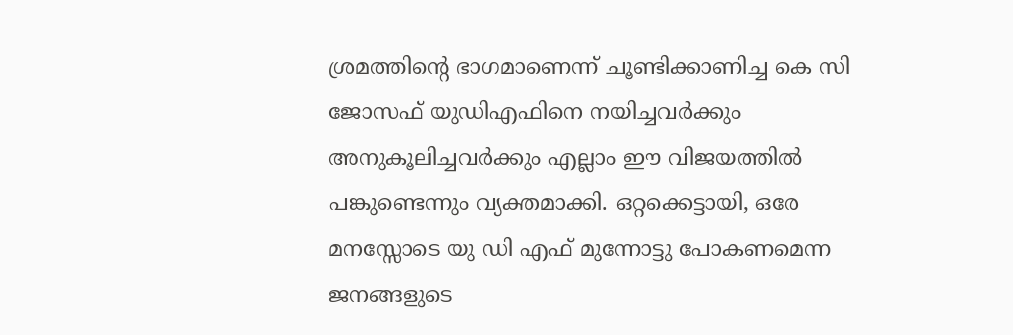ശ്രമത്തിന്റെ ഭാഗമാണെന്ന് ചൂണ്ടിക്കാണിച്ച കെ സി ജോസഫ് യുഡിഎഫിനെ നയിച്ചവര്‍ക്കും അനുകൂലിച്ചവര്‍ക്കും എല്ലാം ഈ വിജയത്തില്‍ പങ്കുണ്ടെന്നും വ്യക്തമാക്കി. ഒറ്റക്കെട്ടായി, ഒരേ മനസ്സോടെ യു ഡി എഫ് മുന്നോട്ടു പോകണമെന്ന ജനങ്ങളുടെ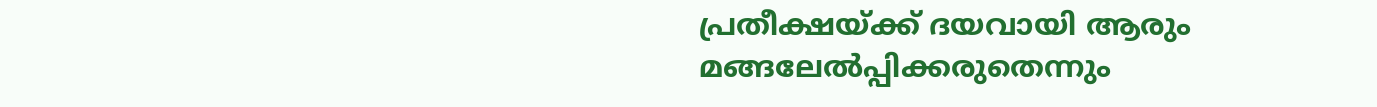പ്രതീക്ഷയ്ക്ക് ദയവായി ആരും മങ്ങലേല്‍പ്പിക്കരുതെന്നും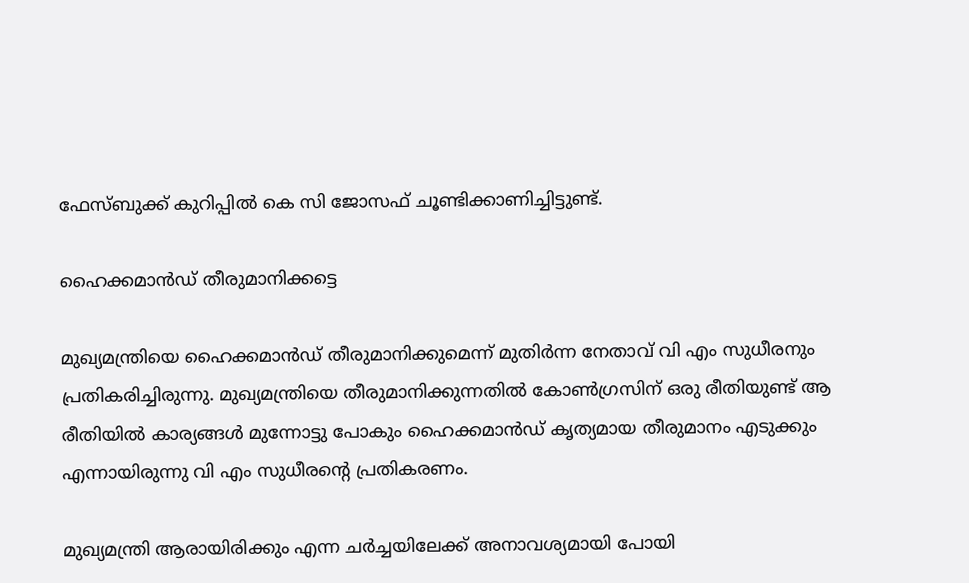ഫേസ്ബുക്ക് കുറിപ്പില്‍ കെ സി ജോസഫ് ചൂണ്ടിക്കാണിച്ചിട്ടുണ്ട്.

ഹൈക്കമാന്‍ഡ് തീരുമാനിക്കട്ടെ

മുഖ്യമന്ത്രിയെ ഹൈക്കമാന്‍ഡ് തീരുമാനിക്കുമെന്ന് മുതിര്‍ന്ന നേതാവ് വി എം സുധീരനും പ്രതികരിച്ചിരുന്നു. മുഖ്യമന്ത്രിയെ തീരുമാനിക്കുന്നതില്‍ കോണ്‍ഗ്രസിന് ഒരു രീതിയുണ്ട് ആ രീതിയില്‍ കാര്യങ്ങള്‍ മുന്നോട്ടു പോകും ഹൈക്കമാന്‍ഡ് കൃത്യമായ തീരുമാനം എടുക്കും എന്നായിരുന്നു വി എം സുധീരന്റെ പ്രതികരണം.

മുഖ്യമന്ത്രി ആരായിരിക്കും എന്ന ചര്‍ച്ചയിലേക്ക് അനാവശ്യമായി പോയി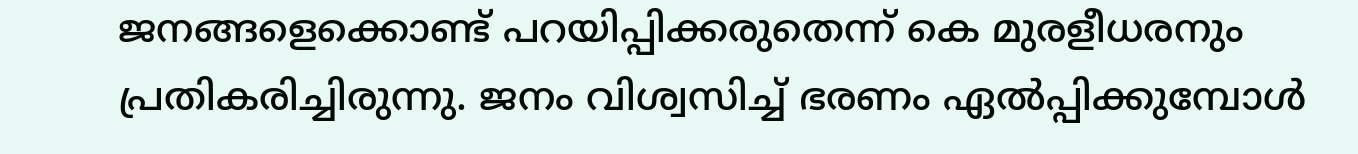ജനങ്ങളെക്കൊണ്ട് പറയിപ്പിക്കരുതെന്ന് കെ മുരളീധരനും പ്രതികരിച്ചിരുന്നു. ജനം വിശ്വസിച്ച് ഭരണം ഏല്‍പ്പിക്കുമ്പോള്‍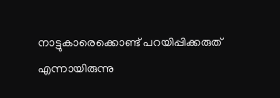നാട്ടുകാരെക്കൊണ്ട് പറയിപ്പിക്കരുത് എന്നായിരുന്നു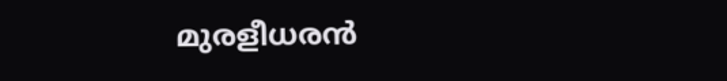മുരളീധരന്‍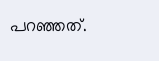പറഞ്ഞത്.